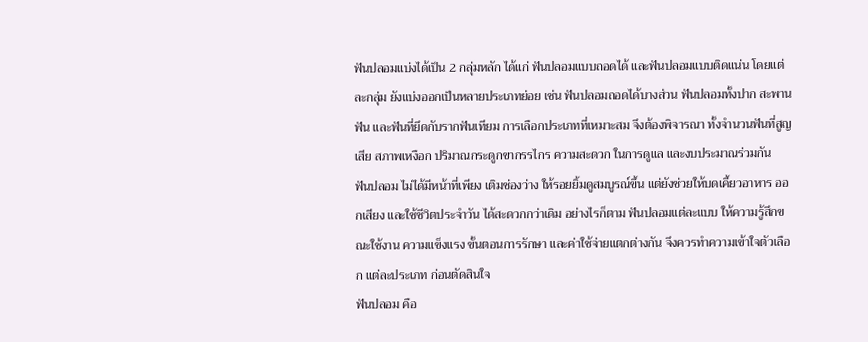ฟันปลอมแบ่งได้เป็น 2 กลุ่มหลัก ได้แก่ ฟันปลอมแบบถอดได้ และฟันปลอมแบบติดแน่น โดยแต่ละกลุ่ม ยังแบ่งออกเป็นหลายประเภทย่อย เช่น ฟันปลอมถอดได้บางส่วน ฟันปลอมทั้งปาก สะพานฟัน และฟันที่ยึดกับรากฟันเทียม การเลือกประเภทที่เหมาะสม จึงต้องพิจารณา ทั้งจำนวนฟันที่สูญเสีย สภาพเหงือก ปริมาณกระดูกขากรรไกร ความสะดวก ในการดูแล และงบประมาณร่วมกัน
ฟันปลอม ไม่ได้มีหน้าที่เพียง เติมช่องว่าง ให้รอยยิ้มดูสมบูรณ์ขึ้น แต่ยังช่วยให้บดเคี้ยวอาหาร ออกเสียง และใช้ชีวิตประจำวัน ได้สะดวกกว่าเดิม อย่างไรก็ตาม ฟันปลอมแต่ละแบบ ให้ความรู้สึกขณะใช้งาน ความแข็งแรง ขั้นตอนการรักษา และค่าใช้จ่ายแตกต่างกัน จึงควรทำความเข้าใจตัวเลือก แต่ละประเภท ก่อนตัดสินใจ
ฟันปลอม คือ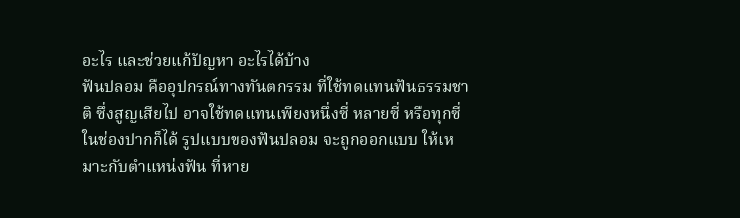อะไร และช่วยแก้ปัญหา อะไรได้บ้าง
ฟันปลอม คืออุปกรณ์ทางทันตกรรม ที่ใช้ทดแทนฟันธรรมชาติ ซึ่งสูญเสียไป อาจใช้ทดแทนเพียงหนึ่งซี่ หลายซี่ หรือทุกซี่ ในช่องปากก็ได้ รูปแบบของฟันปลอม จะถูกออกแบบ ให้เหมาะกับตำแหน่งฟัน ที่หาย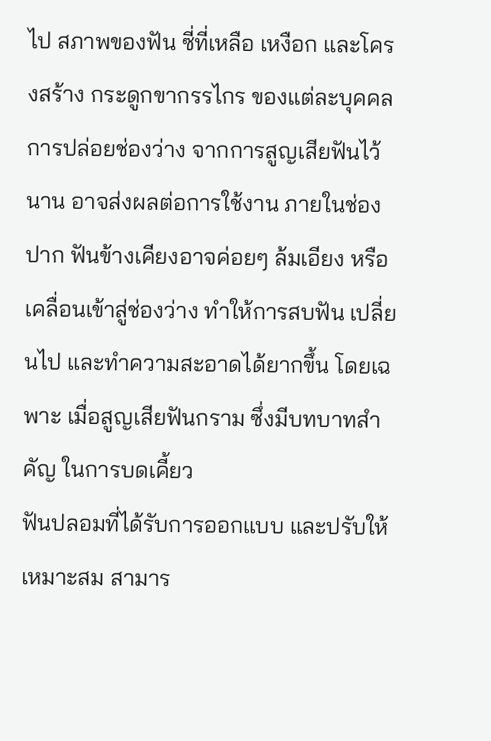ไป สภาพของฟัน ซี่ที่เหลือ เหงือก และโครงสร้าง กระดูกขากรรไกร ของแต่ละบุคคล
การปล่อยช่องว่าง จากการสูญเสียฟันไว้นาน อาจส่งผลต่อการใช้งาน ภายในช่องปาก ฟันข้างเคียงอาจค่อยๆ ล้มเอียง หรือเคลื่อนเข้าสู่ช่องว่าง ทำให้การสบฟัน เปลี่ยนไป และทำความสะอาดได้ยากขึ้น โดยเฉพาะ เมื่อสูญเสียฟันกราม ซึ่งมีบทบาทสำคัญ ในการบดเคี้ยว
ฟันปลอมที่ได้รับการออกแบบ และปรับให้เหมาะสม สามาร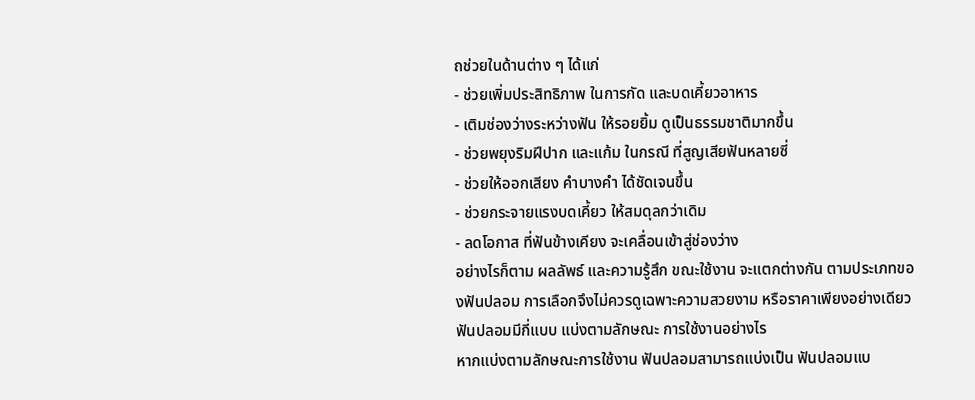ถช่วยในด้านต่าง ๆ ได้แก่
- ช่วยเพิ่มประสิทธิภาพ ในการกัด และบดเคี้ยวอาหาร
- เติมช่องว่างระหว่างฟัน ให้รอยยิ้ม ดูเป็นธรรมชาติมากขึ้น
- ช่วยพยุงริมฝีปาก และแก้ม ในกรณี ที่สูญเสียฟันหลายซี่
- ช่วยให้ออกเสียง คำบางคำ ได้ชัดเจนขึ้น
- ช่วยกระจายแรงบดเคี้ยว ให้สมดุลกว่าเดิม
- ลดโอกาส ที่ฟันข้างเคียง จะเคลื่อนเข้าสู่ช่องว่าง
อย่างไรก็ตาม ผลลัพธ์ และความรู้สึก ขณะใช้งาน จะแตกต่างกัน ตามประเภทของฟันปลอม การเลือกจึงไม่ควรดูเฉพาะความสวยงาม หรือราคาเพียงอย่างเดียว
ฟันปลอมมีกี่แบบ แบ่งตามลักษณะ การใช้งานอย่างไร
หากแบ่งตามลักษณะการใช้งาน ฟันปลอมสามารถแบ่งเป็น ฟันปลอมแบ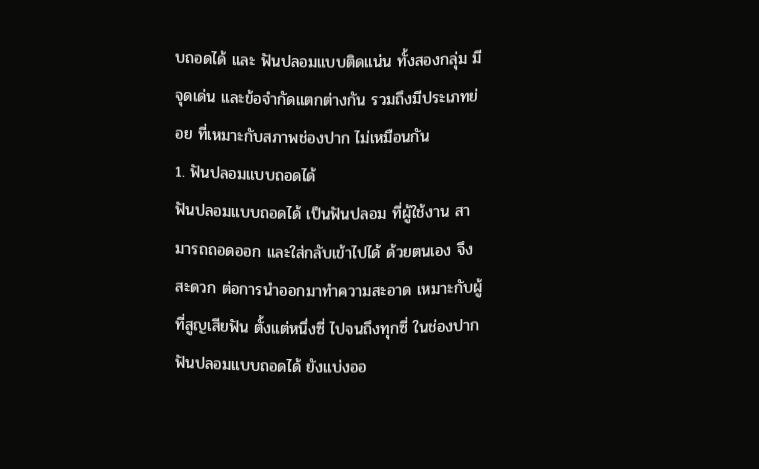บถอดได้ และ ฟันปลอมแบบติดแน่น ทั้งสองกลุ่ม มีจุดเด่น และข้อจำกัดแตกต่างกัน รวมถึงมีประเภทย่อย ที่เหมาะกับสภาพช่องปาก ไม่เหมือนกัน
1. ฟันปลอมแบบถอดได้
ฟันปลอมแบบถอดได้ เป็นฟันปลอม ที่ผู้ใช้งาน สามารถถอดออก และใส่กลับเข้าไปได้ ด้วยตนเอง จึงสะดวก ต่อการนำออกมาทำความสะอาด เหมาะกับผู้ที่สูญเสียฟัน ตั้งแต่หนึ่งซี่ ไปจนถึงทุกซี่ ในช่องปาก
ฟันปลอมแบบถอดได้ ยังแบ่งออ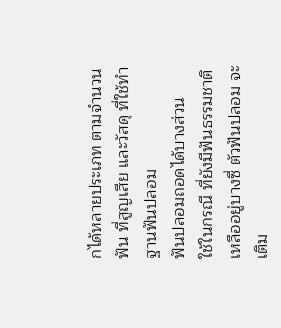กได้หลายประเภท ตามจำนวนฟัน ที่สูญเสีย และวัสดุ ที่ใช้ทำฐานฟันปลอม
ฟันปลอมถอดได้บางส่วน
ใช้ในกรณี ที่ยังมีฟันธรรมชาติ เหลืออยู่บางซี่ ตัวฟันปลอม จะเติม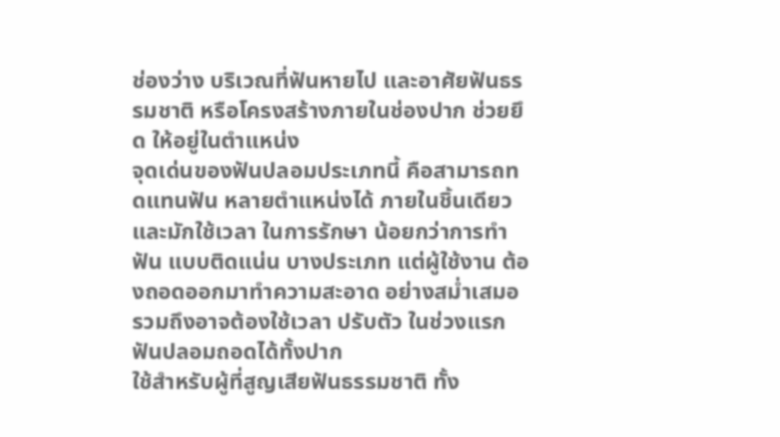ช่องว่าง บริเวณที่ฟันหายไป และอาศัยฟันธรรมชาติ หรือโครงสร้างภายในช่องปาก ช่วยยึด ให้อยู่ในตำแหน่ง
จุดเด่นของฟันปลอมประเภทนี้ คือสามารถทดแทนฟัน หลายตำแหน่งได้ ภายในชิ้นเดียว และมักใช้เวลา ในการรักษา น้อยกว่าการทำฟัน แบบติดแน่น บางประเภท แต่ผู้ใช้งาน ต้องถอดออกมาทำความสะอาด อย่างสม่ำเสมอ รวมถึงอาจต้องใช้เวลา ปรับตัว ในช่วงแรก
ฟันปลอมถอดได้ทั้งปาก
ใช้สำหรับผู้ที่สูญเสียฟันธรรมชาติ ทั้ง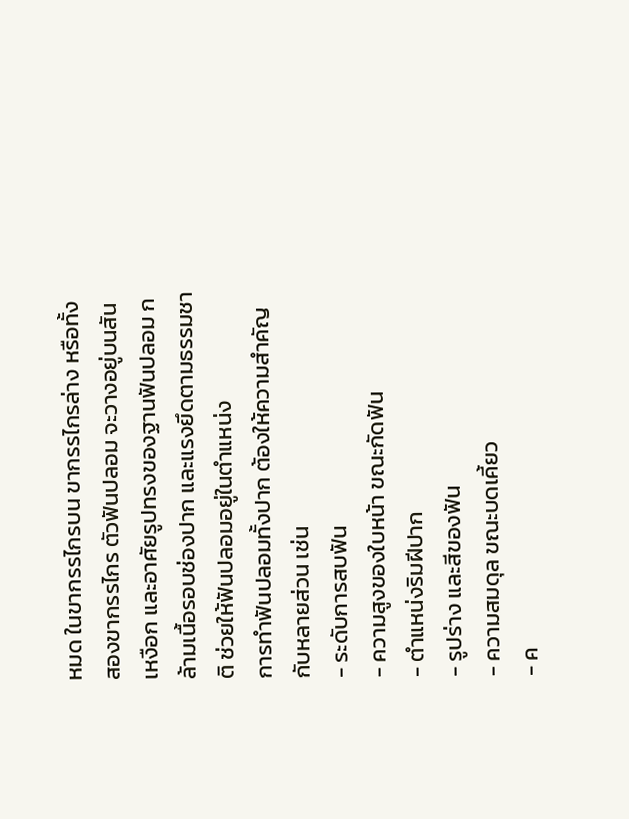หมด ในขากรรไกรบน ขากรรไกรล่าง หรือทั้งสองขากรรไกร ตัวฟันปลอม จะวางอยู่บนสันเหงือก และอาศัยรูปทรงของฐานฟันปลอม กล้ามเนื้อรอบช่องปาก และแรงยึดตามธรรมชาติ ช่วยให้ฟันปลอมอยู่ในตำแหน่ง
การทำฟันปลอมทั้งปาก ต้องให้ความสำคัญกับหลายส่วน เช่น
- ระดับการสบฟัน
- ความสูงของใบหน้า ขณะกัดฟัน
- ตำแหน่งริมฝีปาก
- รูปร่าง และสีของฟัน
- ความสมดุล ขณะบดเคี้ยว
- ค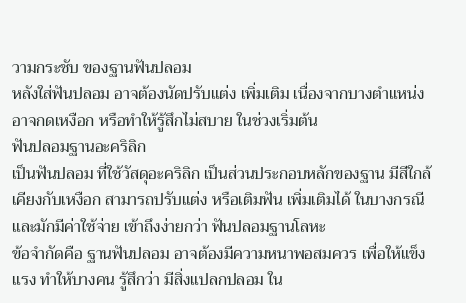วามกระชับ ของฐานฟันปลอม
หลังใส่ฟันปลอม อาจต้องนัดปรับแต่ง เพิ่มเติม เนื่องจากบางตำแหน่ง อาจกดเหงือก หรือทำให้รู้สึกไม่สบาย ในช่วงเริ่มต้น
ฟันปลอมฐานอะคริลิก
เป็นฟันปลอม ที่ใช้วัสดุอะคริลิก เป็นส่วนประกอบหลักของฐาน มีสีใกล้เคียงกับเหงือก สามารถปรับแต่ง หรือเติมฟัน เพิ่มเติมได้ ในบางกรณี และมักมีค่าใช้จ่าย เข้าถึงง่ายกว่า ฟันปลอมฐานโลหะ
ข้อจำกัดคือ ฐานฟันปลอม อาจต้องมีความหนาพอสมควร เพื่อให้แข็งแรง ทำให้บางคน รู้สึกว่า มีสิ่งแปลกปลอม ใน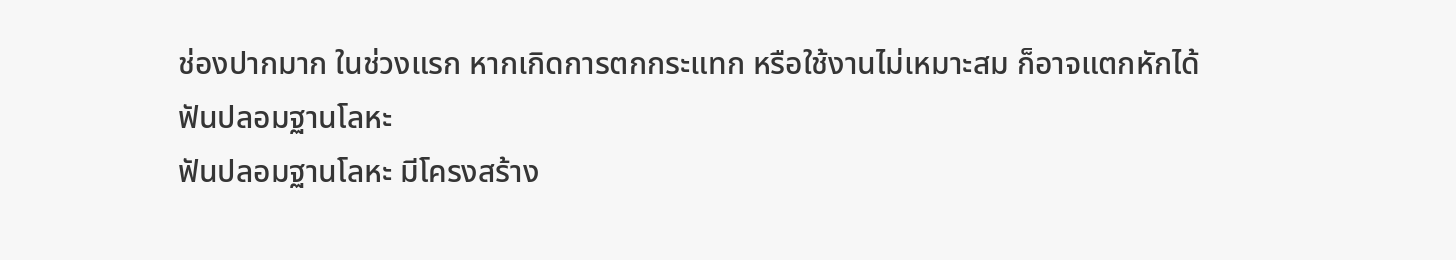ช่องปากมาก ในช่วงแรก หากเกิดการตกกระแทก หรือใช้งานไม่เหมาะสม ก็อาจแตกหักได้
ฟันปลอมฐานโลหะ
ฟันปลอมฐานโลหะ มีโครงสร้าง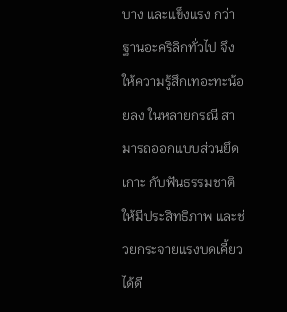บาง และแข็งแรง กว่าฐานอะคริลิกทั่วไป จึงให้ความรู้สึกเทอะทะน้อยลง ในหลายกรณี สามารถออกแบบส่วนยึดเกาะ กับฟันธรรมชาติ ให้มีประสิทธิภาพ และช่วยกระจายแรงบดเคี้ยวได้ดี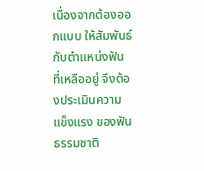เนื่องจากต้องออกแบบ ให้สัมพันธ์กับตำแหน่งฟัน ที่เหลืออยู่ จึงต้องประเมินความแข็งแรง ของฟันธรรมชาติ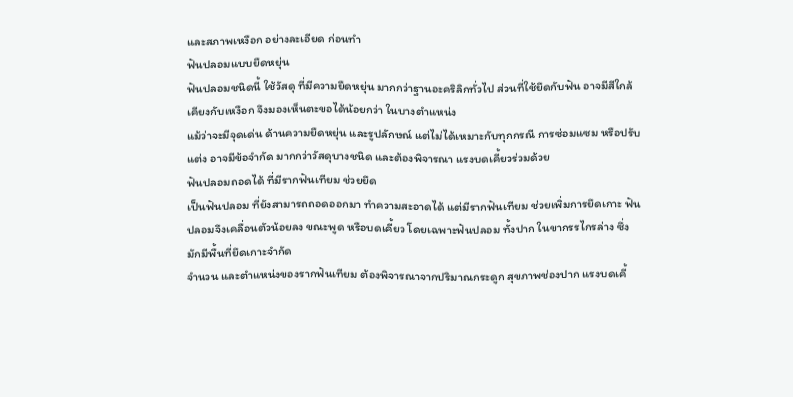และสภาพเหงือก อย่างละเอียด ก่อนทำ
ฟันปลอมแบบยืดหยุ่น
ฟันปลอมชนิดนี้ ใช้วัสดุ ที่มีความยืดหยุ่น มากกว่าฐานอะคริลิกทั่วไป ส่วนที่ใช้ยึดกับฟัน อาจมีสีใกล้เคียงกับเหงือก จึงมองเห็นตะขอได้น้อยกว่า ในบางตำแหน่ง
แม้ว่าจะมีจุดเด่น ด้านความยืดหยุ่น และรูปลักษณ์ แต่ไม่ได้เหมาะกับทุกกรณี การซ่อมแซม หรือปรับแต่ง อาจมีข้อจำกัด มากกว่าวัสดุบางชนิด และต้องพิจารณา แรงบดเคี้ยวร่วมด้วย
ฟันปลอมถอดได้ ที่มีรากฟันเทียม ช่วยยึด
เป็นฟันปลอม ที่ยังสามารถถอดออกมา ทำความสะอาดได้ แต่มีรากฟันเทียม ช่วยเพิ่มการยึดเกาะ ฟันปลอมจึงเคลื่อนตัวน้อยลง ขณะพูด หรือบดเคี้ยว โดยเฉพาะฟันปลอม ทั้งปาก ในขากรรไกรล่าง ซึ่งมักมีพื้นที่ยึดเกาะจำกัด
จำนวน และตำแหน่งของรากฟันเทียม ต้องพิจารณาจากปริมาณกระดูก สุขภาพช่องปาก แรงบดเคี้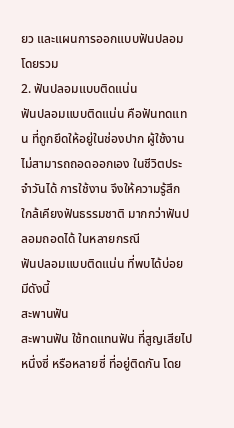ยว และแผนการออกแบบฟันปลอม โดยรวม
2. ฟันปลอมแบบติดแน่น
ฟันปลอมแบบติดแน่น คือฟันทดแทน ที่ถูกยึดให้อยู่ในช่องปาก ผู้ใช้งานไม่สามารถถอดออกเอง ในชีวิตประจำวันได้ การใช้งาน จึงให้ความรู้สึก ใกล้เคียงฟันธรรมชาติ มากกว่าฟันปลอมถอดได้ ในหลายกรณี
ฟันปลอมแบบติดแน่น ที่พบได้บ่อย มีดังนี้
สะพานฟัน
สะพานฟัน ใช้ทดแทนฟัน ที่สูญเสียไปหนึ่งซี่ หรือหลายซี่ ที่อยู่ติดกัน โดย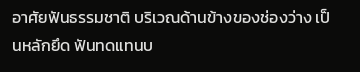อาศัยฟันธรรมชาติ บริเวณด้านข้างของช่องว่าง เป็นหลักยึด ฟันทดแทนบ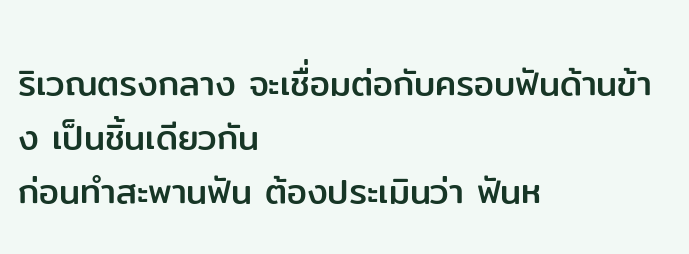ริเวณตรงกลาง จะเชื่อมต่อกับครอบฟันด้านข้าง เป็นชิ้นเดียวกัน
ก่อนทำสะพานฟัน ต้องประเมินว่า ฟันห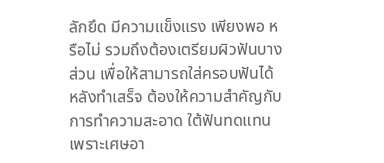ลักยึด มีความแข็งแรง เพียงพอ หรือไม่ รวมถึงต้องเตรียมผิวฟันบางส่วน เพื่อให้สามารถใส่ครอบฟันได้ หลังทำเสร็จ ต้องให้ความสำคัญกับการทำความสะอาด ใต้ฟันทดแทน เพราะเศษอา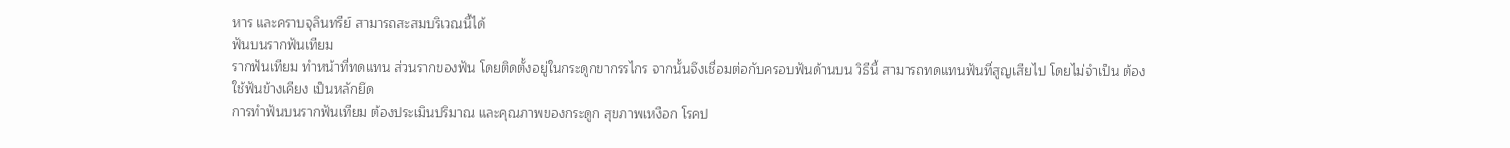หาร และคราบจุลินทรีย์ สามารถสะสมบริเวณนี้ได้
ฟันบนรากฟันเทียม
รากฟันเทียม ทำหน้าที่ทดแทน ส่วนรากของฟัน โดยติดตั้งอยู่ในกระดูกขากรรไกร จากนั้นจึงเชื่อมต่อกับครอบฟันด้านบน วิธีนี้ สามารถทดแทนฟันที่สูญเสียไป โดยไม่จำเป็น ต้องใช้ฟันข้างเคียง เป็นหลักยึด
การทำฟันบนรากฟันเทียม ต้องประเมินปริมาณ และคุณภาพของกระดูก สุขภาพเหงือก โรคป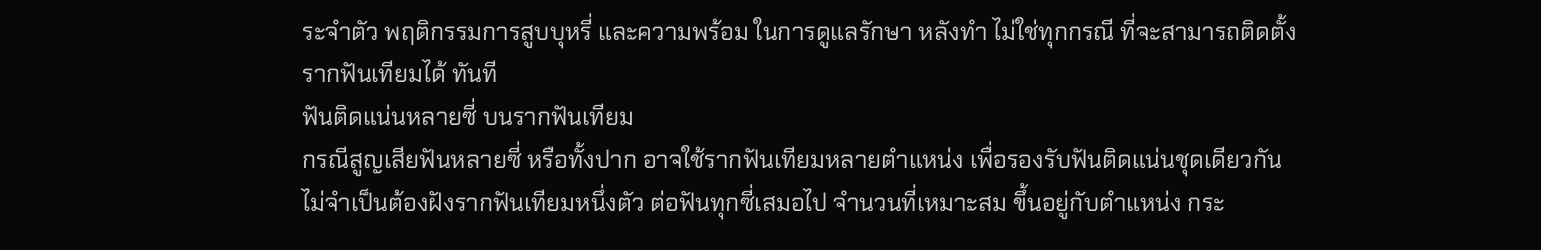ระจำตัว พฤติกรรมการสูบบุหรี่ และความพร้อม ในการดูแลรักษา หลังทำ ไม่ใช่ทุกกรณี ที่จะสามารถติดตั้งรากฟันเทียมได้ ทันที
ฟันติดแน่นหลายซี่ บนรากฟันเทียม
กรณีสูญเสียฟันหลายซี่ หรือทั้งปาก อาจใช้รากฟันเทียมหลายตำแหน่ง เพื่อรองรับฟันติดแน่นชุดเดียวกัน ไม่จำเป็นต้องฝังรากฟันเทียมหนึ่งตัว ต่อฟันทุกซี่เสมอไป จำนวนที่เหมาะสม ขึ้นอยู่กับตำแหน่ง กระ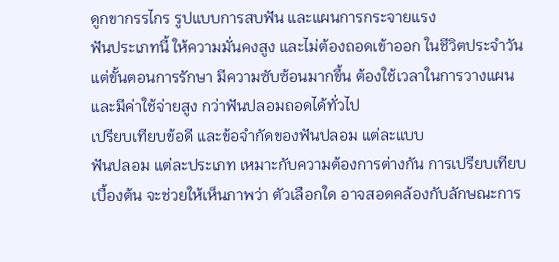ดูกขากรรไกร รูปแบบการสบฟัน และแผนการกระจายแรง
ฟันประเภทนี้ ให้ความมั่นคงสูง และไม่ต้องถอดเข้าออก ในชีวิตประจำวัน แต่ขั้นตอนการรักษา มีความซับซ้อนมากขึ้น ต้องใช้เวลาในการวางแผน และมีค่าใช้จ่ายสูง กว่าฟันปลอมถอดได้ทั่วไป
เปรียบเทียบข้อดี และข้อจำกัดของฟันปลอม แต่ละแบบ
ฟันปลอม แต่ละประเภท เหมาะกับความต้องการต่างกัน การเปรียบเทียบเบื้องต้น จะช่วยให้เห็นภาพว่า ตัวเลือกใด อาจสอดคล้องกับลักษณะการ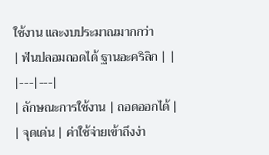ใช้งาน และงบประมาณมากกว่า
| ฟันปลอมถอดได้ ฐานอะคริลิก | |
|---|---|
| ลักษณะการใช้งาน | ถอดออกได้ |
| จุดเด่น | ค่าใช้จ่ายเข้าถึงง่า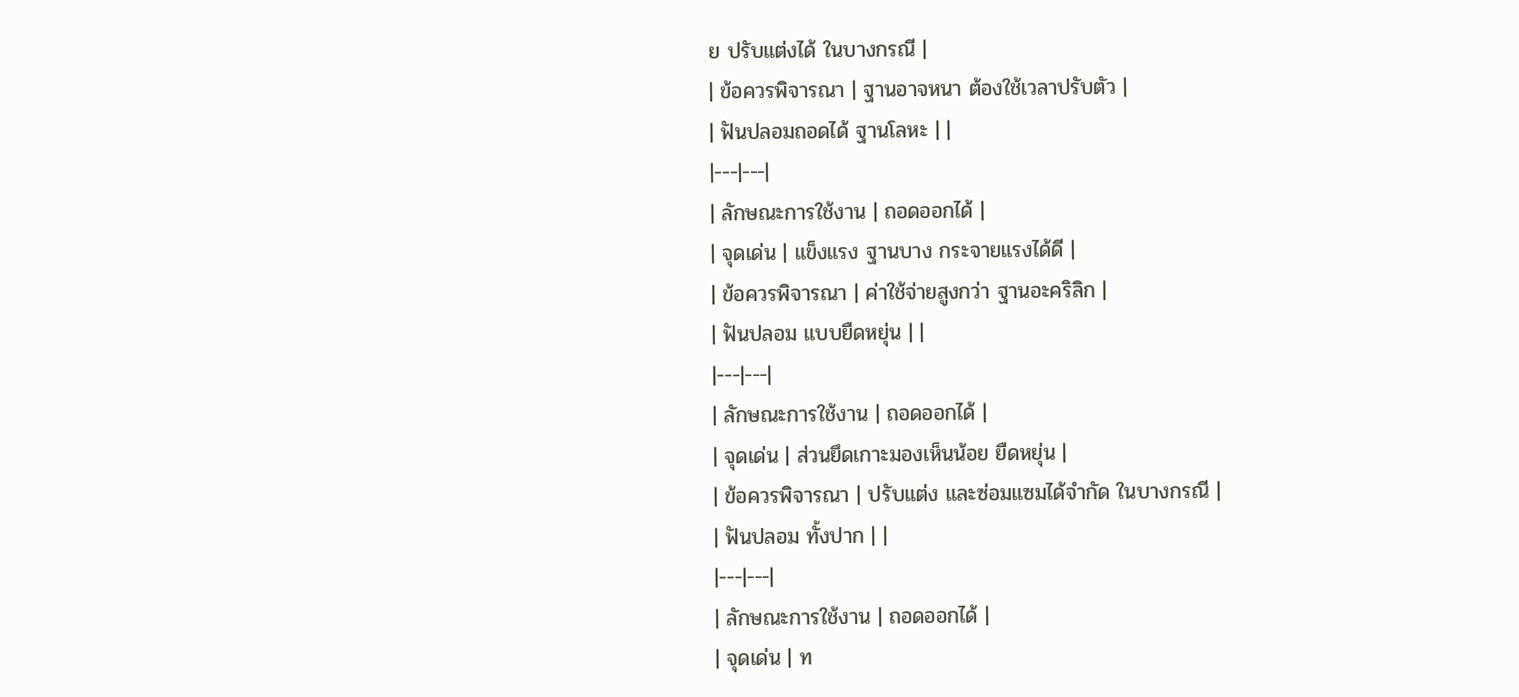ย ปรับแต่งได้ ในบางกรณี |
| ข้อควรพิจารณา | ฐานอาจหนา ต้องใช้เวลาปรับตัว |
| ฟันปลอมถอดได้ ฐานโลหะ | |
|---|---|
| ลักษณะการใช้งาน | ถอดออกได้ |
| จุดเด่น | แข็งแรง ฐานบาง กระจายแรงได้ดี |
| ข้อควรพิจารณา | ค่าใช้จ่ายสูงกว่า ฐานอะคริลิก |
| ฟันปลอม แบบยืดหยุ่น | |
|---|---|
| ลักษณะการใช้งาน | ถอดออกได้ |
| จุดเด่น | ส่วนยึดเกาะมองเห็นน้อย ยืดหยุ่น |
| ข้อควรพิจารณา | ปรับแต่ง และซ่อมแซมได้จำกัด ในบางกรณี |
| ฟันปลอม ทั้งปาก | |
|---|---|
| ลักษณะการใช้งาน | ถอดออกได้ |
| จุดเด่น | ท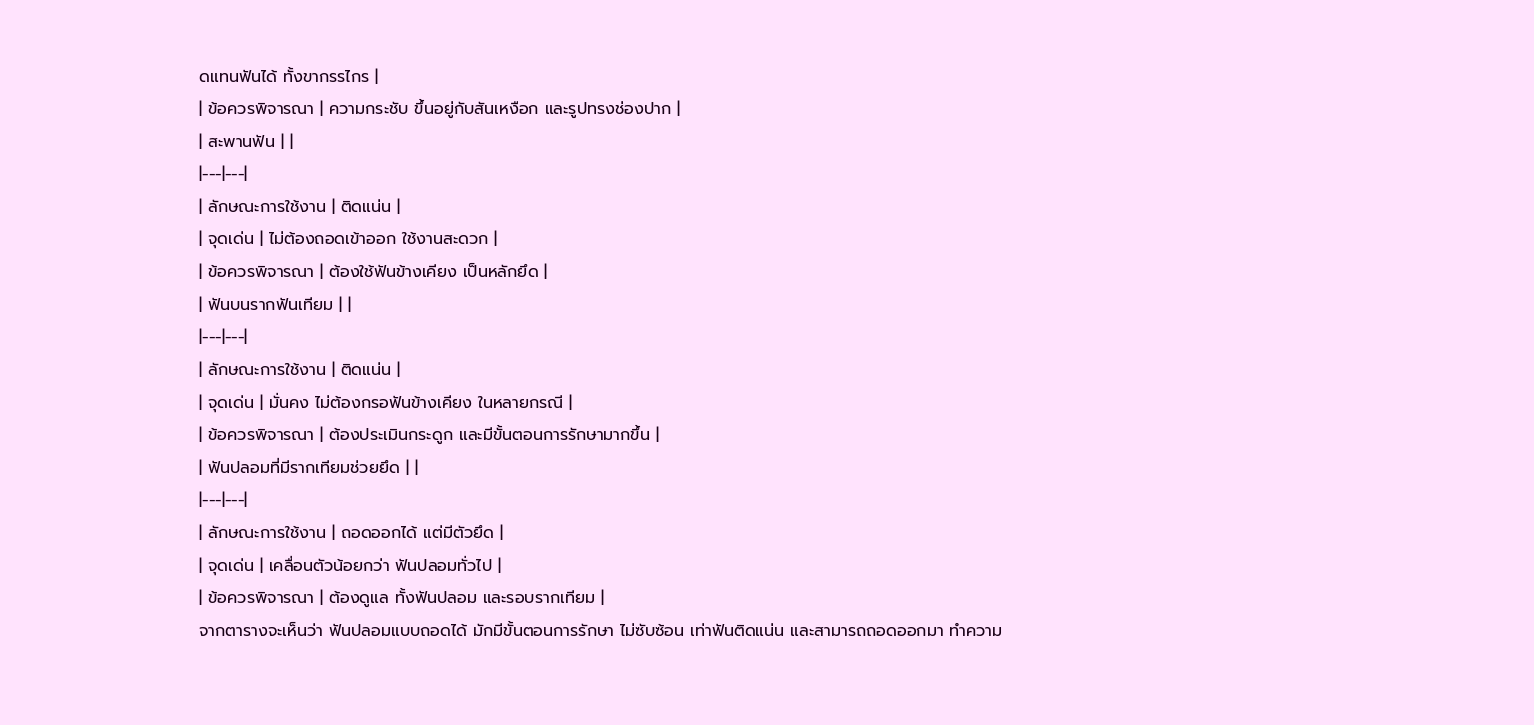ดแทนฟันได้ ทั้งขากรรไกร |
| ข้อควรพิจารณา | ความกระชับ ขึ้นอยู่กับสันเหงือก และรูปทรงช่องปาก |
| สะพานฟัน | |
|---|---|
| ลักษณะการใช้งาน | ติดแน่น |
| จุดเด่น | ไม่ต้องถอดเข้าออก ใช้งานสะดวก |
| ข้อควรพิจารณา | ต้องใช้ฟันข้างเคียง เป็นหลักยึด |
| ฟันบนรากฟันเทียม | |
|---|---|
| ลักษณะการใช้งาน | ติดแน่น |
| จุดเด่น | มั่นคง ไม่ต้องกรอฟันข้างเคียง ในหลายกรณี |
| ข้อควรพิจารณา | ต้องประเมินกระดูก และมีขั้นตอนการรักษามากขึ้น |
| ฟันปลอมที่มีรากเทียมช่วยยึด | |
|---|---|
| ลักษณะการใช้งาน | ถอดออกได้ แต่มีตัวยึด |
| จุดเด่น | เคลื่อนตัวน้อยกว่า ฟันปลอมทั่วไป |
| ข้อควรพิจารณา | ต้องดูแล ทั้งฟันปลอม และรอบรากเทียม |
จากตารางจะเห็นว่า ฟันปลอมแบบถอดได้ มักมีขั้นตอนการรักษา ไม่ซับซ้อน เท่าฟันติดแน่น และสามารถถอดออกมา ทำความ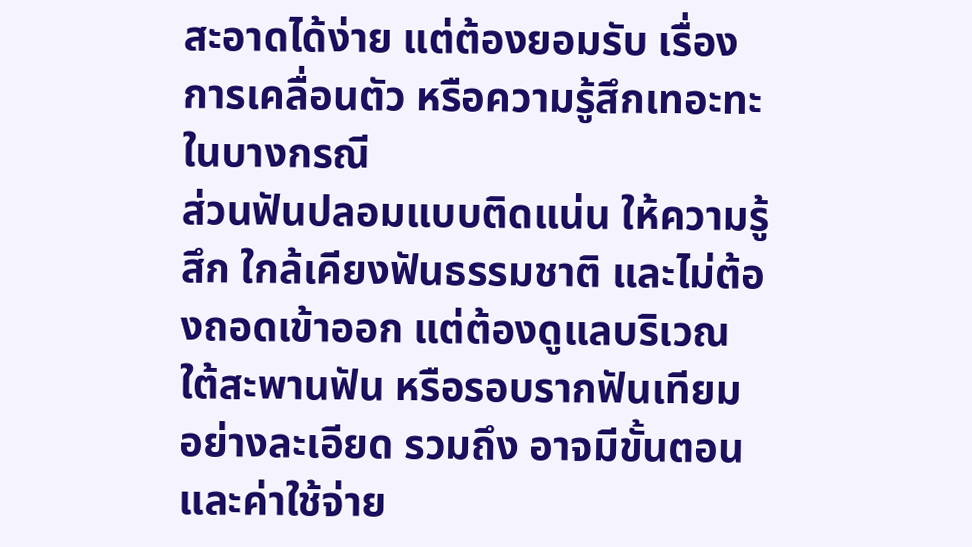สะอาดได้ง่าย แต่ต้องยอมรับ เรื่องการเคลื่อนตัว หรือความรู้สึกเทอะทะ ในบางกรณี
ส่วนฟันปลอมแบบติดแน่น ให้ความรู้สึก ใกล้เคียงฟันธรรมชาติ และไม่ต้องถอดเข้าออก แต่ต้องดูแลบริเวณใต้สะพานฟัน หรือรอบรากฟันเทียม อย่างละเอียด รวมถึง อาจมีขั้นตอน และค่าใช้จ่าย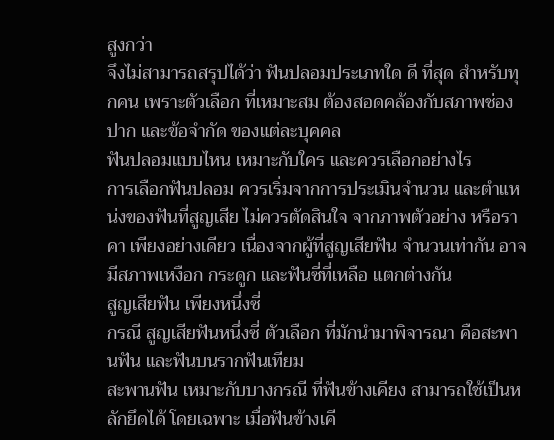สูงกว่า
จึงไม่สามารถสรุปได้ว่า ฟันปลอมประเภทใด ดี ที่สุด สำหรับทุกคน เพราะตัวเลือก ที่เหมาะสม ต้องสอดคล้องกับสภาพช่องปาก และข้อจำกัด ของแต่ละบุคคล
ฟันปลอมแบบไหน เหมาะกับใคร และควรเลือกอย่างไร
การเลือกฟันปลอม ควรเริ่มจากการประเมินจำนวน และตำแหน่งของฟันที่สูญเสีย ไม่ควรตัดสินใจ จากภาพตัวอย่าง หรือราคา เพียงอย่างเดียว เนื่องจากผู้ที่สูญเสียฟัน จำนวนเท่ากัน อาจมีสภาพเหงือก กระดูก และฟันซี่ที่เหลือ แตกต่างกัน
สูญเสียฟัน เพียงหนึ่งซี่
กรณี สูญเสียฟันหนึ่งซี่ ตัวเลือก ที่มักนำมาพิจารณา คือสะพานฟัน และฟันบนรากฟันเทียม
สะพานฟัน เหมาะกับบางกรณี ที่ฟันข้างเคียง สามารถใช้เป็นหลักยึดได้ โดยเฉพาะ เมื่อฟันข้างเคี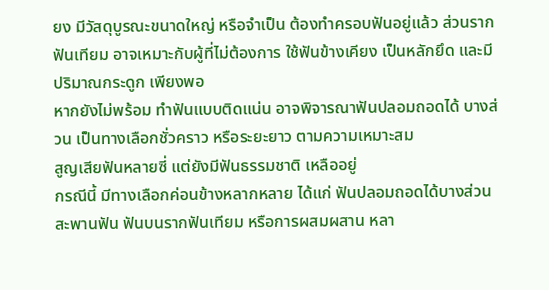ยง มีวัสดุบูรณะขนาดใหญ่ หรือจำเป็น ต้องทำครอบฟันอยู่แล้ว ส่วนรากฟันเทียม อาจเหมาะกับผู้ที่ไม่ต้องการ ใช้ฟันข้างเคียง เป็นหลักยึด และมีปริมาณกระดูก เพียงพอ
หากยังไม่พร้อม ทำฟันแบบติดแน่น อาจพิจารณาฟันปลอมถอดได้ บางส่วน เป็นทางเลือกชั่วคราว หรือระยะยาว ตามความเหมาะสม
สูญเสียฟันหลายซี่ แต่ยังมีฟันธรรมชาติ เหลืออยู่
กรณีนี้ มีทางเลือกค่อนข้างหลากหลาย ได้แก่ ฟันปลอมถอดได้บางส่วน สะพานฟัน ฟันบนรากฟันเทียม หรือการผสมผสาน หลา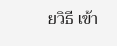ยวิธี เข้า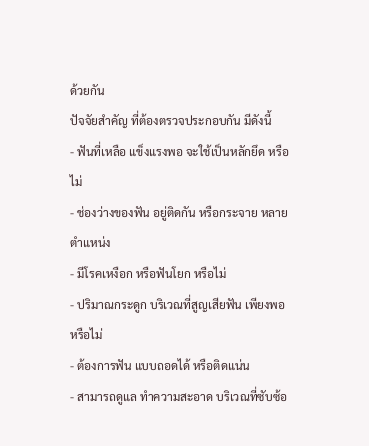ด้วยกัน
ปัจจัยสำคัญ ที่ต้องตรวจประกอบกัน มีดังนี้
- ฟันที่เหลือ แข็งแรงพอ จะใช้เป็นหลักยึด หรือไม่
- ช่องว่างของฟัน อยู่ติดกัน หรือกระจาย หลายตำแหน่ง
- มีโรคเหงือก หรือฟันโยก หรือไม่
- ปริมาณกระดูก บริเวณที่สูญเสียฟัน เพียงพอ หรือไม่
- ต้องการฟัน แบบถอดได้ หรือติดแน่น
- สามารถดูแล ทำความสะอาด บริเวณที่ซับซ้อ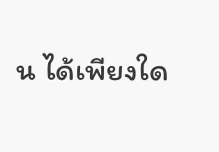น ได้เพียงใด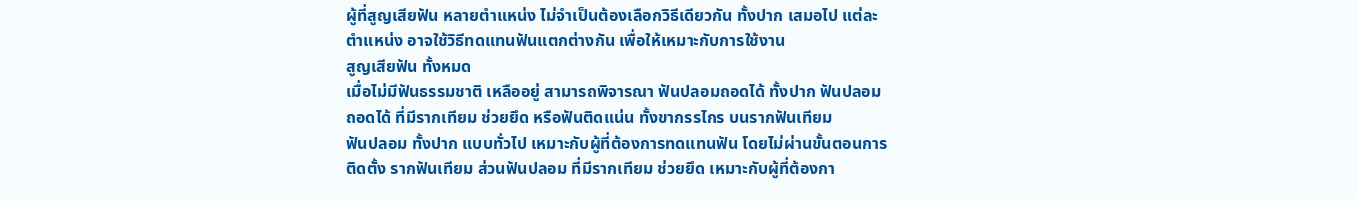ผู้ที่สูญเสียฟัน หลายตำแหน่ง ไม่จำเป็นต้องเลือกวิธีเดียวกัน ทั้งปาก เสมอไป แต่ละตำแหน่ง อาจใช้วิธีทดแทนฟันแตกต่างกัน เพื่อให้เหมาะกับการใช้งาน
สูญเสียฟัน ทั้งหมด
เมื่อไม่มีฟันธรรมชาติ เหลืออยู่ สามารถพิจารณา ฟันปลอมถอดได้ ทั้งปาก ฟันปลอมถอดได้ ที่มีรากเทียม ช่วยยึด หรือฟันติดแน่น ทั้งขากรรไกร บนรากฟันเทียม
ฟันปลอม ทั้งปาก แบบทั่วไป เหมาะกับผู้ที่ต้องการทดแทนฟัน โดยไม่ผ่านขั้นตอนการติดตั้ง รากฟันเทียม ส่วนฟันปลอม ที่มีรากเทียม ช่วยยึด เหมาะกับผู้ที่ต้องกา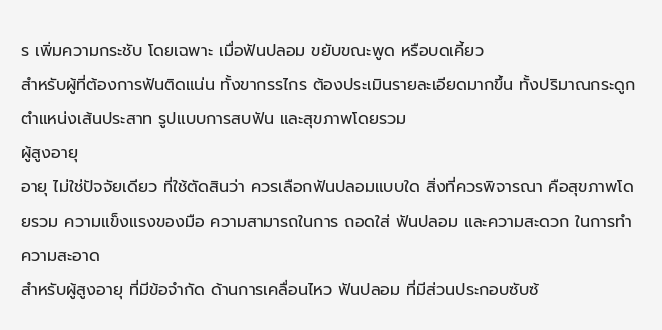ร เพิ่มความกระชับ โดยเฉพาะ เมื่อฟันปลอม ขยับขณะพูด หรือบดเคี้ยว
สำหรับผู้ที่ต้องการฟันติดแน่น ทั้งขากรรไกร ต้องประเมินรายละเอียดมากขึ้น ทั้งปริมาณกระดูก ตำแหน่งเส้นประสาท รูปแบบการสบฟัน และสุขภาพโดยรวม
ผู้สูงอายุ
อายุ ไม่ใช่ปัจจัยเดียว ที่ใช้ตัดสินว่า ควรเลือกฟันปลอมแบบใด สิ่งที่ควรพิจารณา คือสุขภาพโดยรวม ความแข็งแรงของมือ ความสามารถในการ ถอดใส่ ฟันปลอม และความสะดวก ในการทำความสะอาด
สำหรับผู้สูงอายุ ที่มีข้อจำกัด ด้านการเคลื่อนไหว ฟันปลอม ที่มีส่วนประกอบซับซ้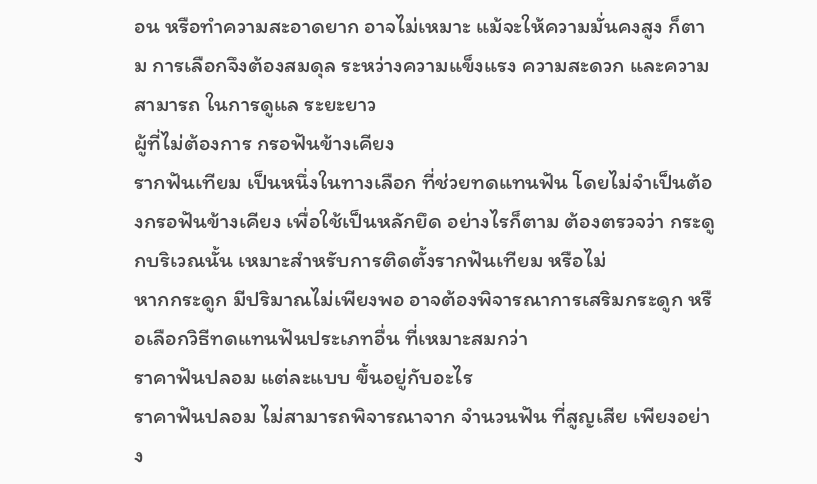อน หรือทำความสะอาดยาก อาจไม่เหมาะ แม้จะให้ความมั่นคงสูง ก็ตาม การเลือกจึงต้องสมดุล ระหว่างความแข็งแรง ความสะดวก และความสามารถ ในการดูแล ระยะยาว
ผู้ที่ไม่ต้องการ กรอฟันข้างเคียง
รากฟันเทียม เป็นหนึ่งในทางเลือก ที่ช่วยทดแทนฟัน โดยไม่จำเป็นต้องกรอฟันข้างเคียง เพื่อใช้เป็นหลักยึด อย่างไรก็ตาม ต้องตรวจว่า กระดูกบริเวณนั้น เหมาะสำหรับการติดตั้งรากฟันเทียม หรือไม่
หากกระดูก มีปริมาณไม่เพียงพอ อาจต้องพิจารณาการเสริมกระดูก หรือเลือกวิธีทดแทนฟันประเภทอื่น ที่เหมาะสมกว่า
ราคาฟันปลอม แต่ละแบบ ขึ้นอยู่กับอะไร
ราคาฟันปลอม ไม่สามารถพิจารณาจาก จำนวนฟัน ที่สูญเสีย เพียงอย่าง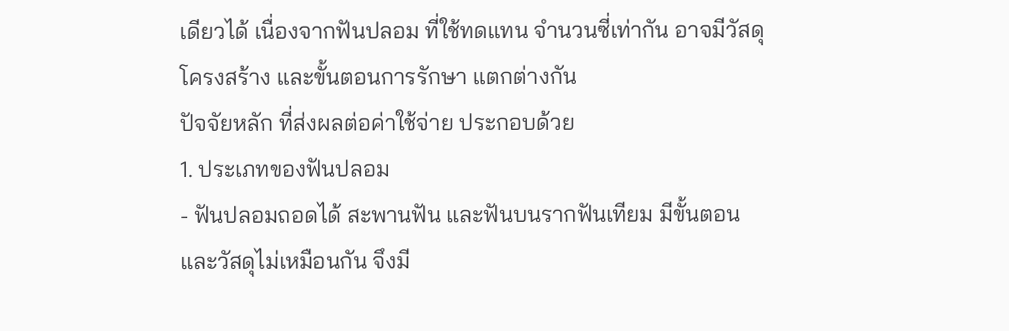เดียวได้ เนื่องจากฟันปลอม ที่ใช้ทดแทน จำนวนซี่เท่ากัน อาจมีวัสดุ โครงสร้าง และขั้นตอนการรักษา แตกต่างกัน
ปัจจัยหลัก ที่ส่งผลต่อค่าใช้จ่าย ประกอบด้วย
1. ประเภทของฟันปลอม
- ฟันปลอมถอดได้ สะพานฟัน และฟันบนรากฟันเทียม มีขั้นตอน และวัสดุไม่เหมือนกัน จึงมี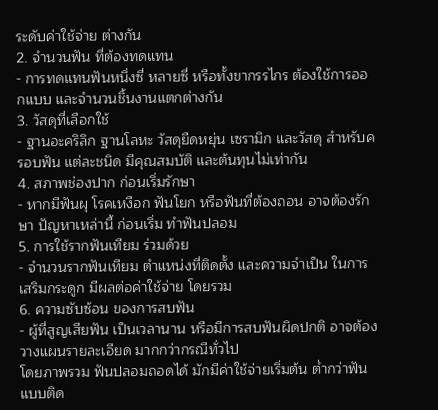ระดับค่าใช้จ่าย ต่างกัน
2. จำนวนฟัน ที่ต้องทดแทน
- การทดแทนฟันหนึ่งซี่ หลายซี่ หรือทั้งขากรรไกร ต้องใช้การออกแบบ และจำนวนชิ้นงานแตกต่างกัน
3. วัสดุที่เลือกใช้
- ฐานอะคริลิก ฐานโลหะ วัสดุยืดหยุ่น เซรามิก และวัสดุ สำหรับครอบฟัน แต่ละชนิด มีคุณสมบัติ และต้นทุนไม่เท่ากัน
4. สภาพช่องปาก ก่อนเริ่มรักษา
- หากมีฟันผุ โรคเหงือก ฟันโยก หรือฟันที่ต้องถอน อาจต้องรักษา ปัญหาเหล่านี้ ก่อนเริ่ม ทำฟันปลอม
5. การใช้รากฟันเทียม ร่วมด้วย
- จำนวนรากฟันเทียม ตำแหน่งที่ติดตั้ง และความจำเป็น ในการเสริมกระดูก มีผลต่อค่าใช้จ่าย โดยรวม
6. ความซับซ้อน ของการสบฟัน
- ผู้ที่สูญเสียฟัน เป็นเวลานาน หรือมีการสบฟันผิดปกติ อาจต้องวางแผนรายละเอียด มากกว่ากรณีทั่วไป
โดยภาพรวม ฟันปลอมถอดได้ มักมีค่าใช้จ่ายเริ่มต้น ต่ำกว่าฟันแบบติด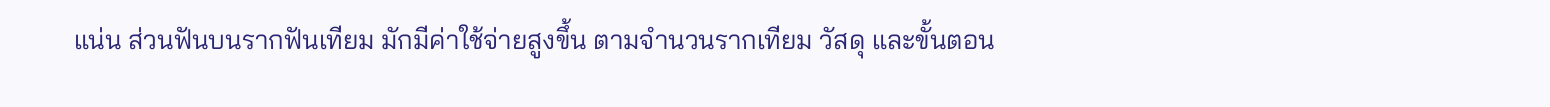แน่น ส่วนฟันบนรากฟันเทียม มักมีค่าใช้จ่ายสูงขึ้น ตามจำนวนรากเทียม วัสดุ และขั้นตอน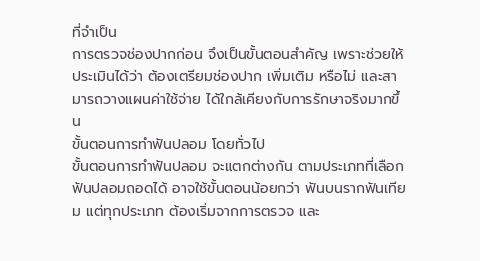ที่จำเป็น
การตรวจช่องปากก่อน จึงเป็นขั้นตอนสำคัญ เพราะช่วยให้ประเมินได้ว่า ต้องเตรียมช่องปาก เพิ่มเติม หรือไม่ และสามารถวางแผนค่าใช้จ่าย ได้ใกล้เคียงกับการรักษาจริงมากขึ้น
ขั้นตอนการทำฟันปลอม โดยทั่วไป
ขั้นตอนการทำฟันปลอม จะแตกต่างกัน ตามประเภทที่เลือก ฟันปลอมถอดได้ อาจใช้ขั้นตอนน้อยกว่า ฟันบนรากฟันเทียม แต่ทุกประเภท ต้องเริ่มจากการตรวจ และ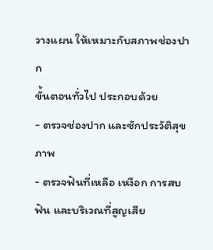วางแผน ให้เหมาะกับสภาพช่องปาก
ขั้นตอนทั่วไป ประกอบด้วย
- ตรวจช่องปาก และซักประวัติสุขภาพ
- ตรวจฟันที่เหลือ เหงือก การสบฟัน และบริเวณที่สูญเสีย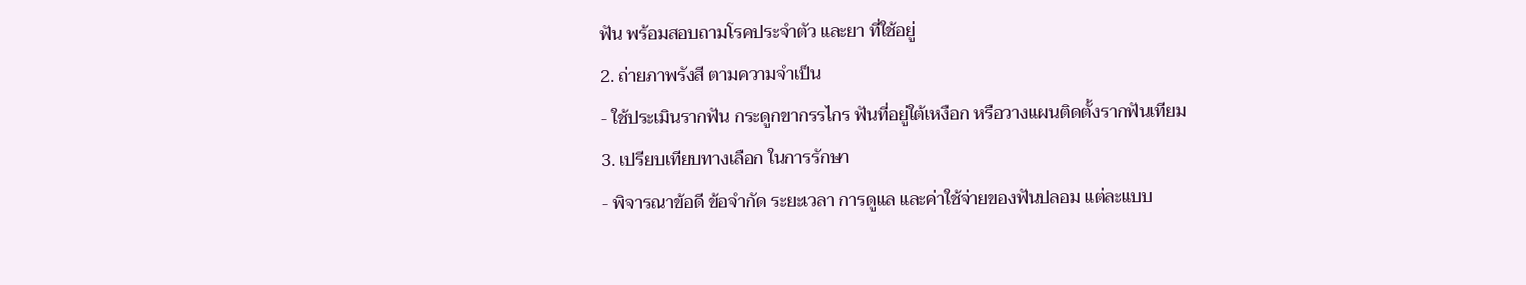ฟัน พร้อมสอบถามโรคประจำตัว และยา ที่ใช้อยู่
2. ถ่ายภาพรังสี ตามความจำเป็น
- ใช้ประเมินรากฟัน กระดูกขากรรไกร ฟันที่อยู่ใต้เหงือก หรือวางแผนติดตั้งรากฟันเทียม
3. เปรียบเทียบทางเลือก ในการรักษา
- พิจารณาข้อดี ข้อจำกัด ระยะเวลา การดูแล และค่าใช้จ่ายของฟันปลอม แต่ละแบบ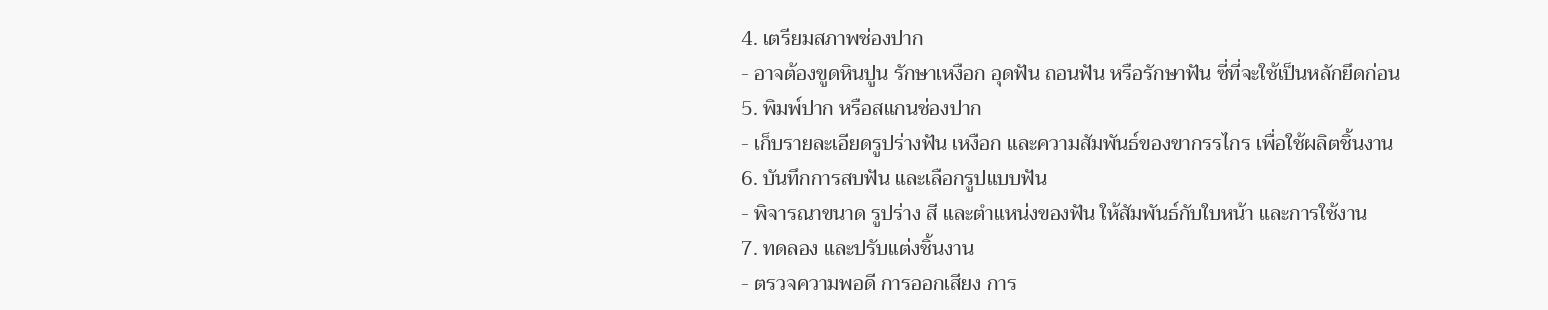4. เตรียมสภาพช่องปาก
- อาจต้องขูดหินปูน รักษาเหงือก อุดฟัน ถอนฟัน หรือรักษาฟัน ซี่ที่จะใช้เป็นหลักยึดก่อน
5. พิมพ์ปาก หรือสแกนช่องปาก
- เก็บรายละเอียดรูปร่างฟัน เหงือก และความสัมพันธ์ของขากรรไกร เพื่อใช้ผลิตชิ้นงาน
6. บันทึกการสบฟัน และเลือกรูปแบบฟัน
- พิจารณาขนาด รูปร่าง สี และตำแหน่งของฟัน ให้สัมพันธ์กับใบหน้า และการใช้งาน
7. ทดลอง และปรับแต่งชิ้นงาน
- ตรวจความพอดี การออกเสียง การ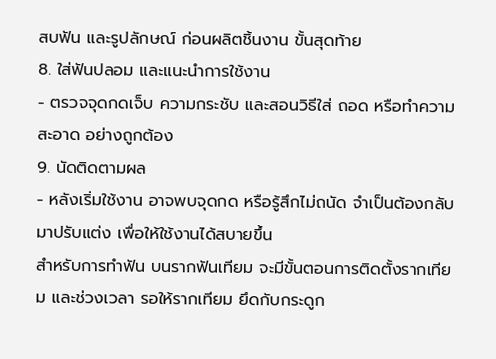สบฟัน และรูปลักษณ์ ก่อนผลิตชิ้นงาน ขั้นสุดท้าย
8. ใส่ฟันปลอม และแนะนำการใช้งาน
- ตรวจจุดกดเจ็บ ความกระชับ และสอนวิธีใส่ ถอด หรือทำความสะอาด อย่างถูกต้อง
9. นัดติดตามผล
- หลังเริ่มใช้งาน อาจพบจุดกด หรือรู้สึกไม่ถนัด จำเป็นต้องกลับมาปรับแต่ง เพื่อให้ใช้งานได้สบายขึ้น
สำหรับการทำฟัน บนรากฟันเทียม จะมีขั้นตอนการติดตั้งรากเทียม และช่วงเวลา รอให้รากเทียม ยึดกับกระดูก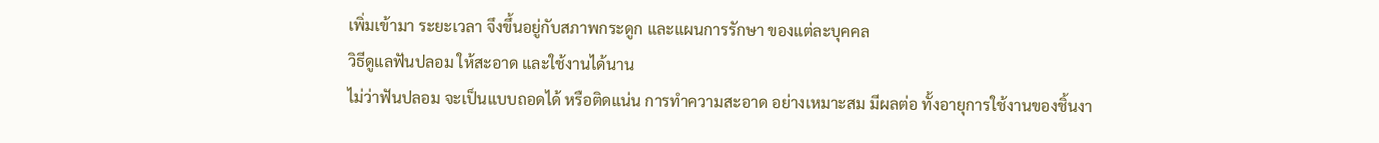เพิ่มเข้ามา ระยะเวลา จึงขึ้นอยู่กับสภาพกระดูก และแผนการรักษา ของแต่ละบุคคล
วิธีดูแลฟันปลอม ให้สะอาด และใช้งานได้นาน
ไม่ว่าฟันปลอม จะเป็นแบบถอดได้ หรือติดแน่น การทำความสะอาด อย่างเหมาะสม มีผลต่อ ทั้งอายุการใช้งานของชิ้นงา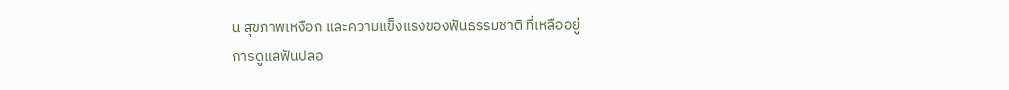น สุขภาพเหงือก และความแข็งแรงของฟันธรรมชาติ ที่เหลืออยู่
การดูแลฟันปลอ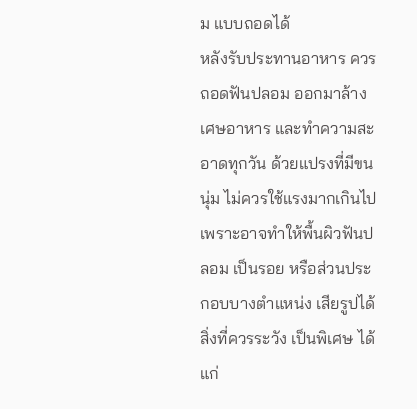ม แบบถอดได้
หลังรับประทานอาหาร ควรถอดฟันปลอม ออกมาล้างเศษอาหาร และทำความสะอาดทุกวัน ด้วยแปรงที่มีขนนุ่ม ไม่ควรใช้แรงมากเกินไป เพราะอาจทำให้พื้นผิวฟันปลอม เป็นรอย หรือส่วนประกอบบางตำแหน่ง เสียรูปได้
สิ่งที่ควรระวัง เป็นพิเศษ ได้แก่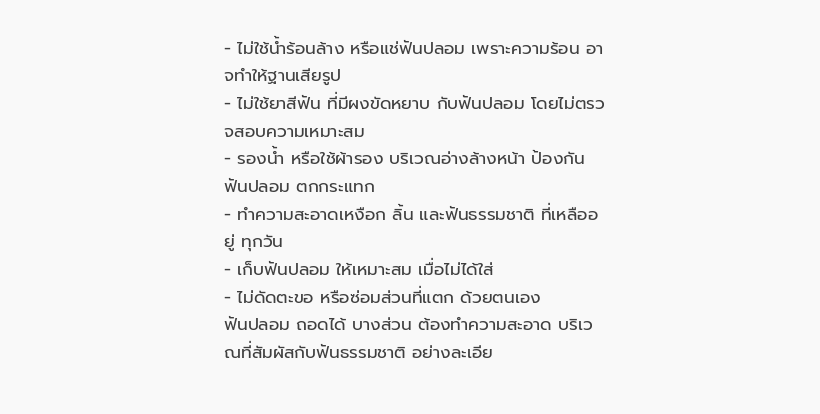- ไม่ใช้น้ำร้อนล้าง หรือแช่ฟันปลอม เพราะความร้อน อาจทำให้ฐานเสียรูป
- ไม่ใช้ยาสีฟัน ที่มีผงขัดหยาบ กับฟันปลอม โดยไม่ตรวจสอบความเหมาะสม
- รองน้ำ หรือใช้ผ้ารอง บริเวณอ่างล้างหน้า ป้องกันฟันปลอม ตกกระแทก
- ทำความสะอาดเหงือก ลิ้น และฟันธรรมชาติ ที่เหลืออยู่ ทุกวัน
- เก็บฟันปลอม ให้เหมาะสม เมื่อไม่ได้ใส่
- ไม่ดัดตะขอ หรือซ่อมส่วนที่แตก ด้วยตนเอง
ฟันปลอม ถอดได้ บางส่วน ต้องทำความสะอาด บริเวณที่สัมผัสกับฟันธรรมชาติ อย่างละเอีย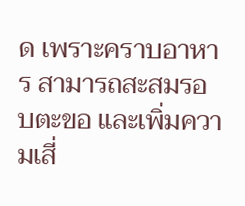ด เพราะคราบอาหาร สามารถสะสมรอบตะขอ และเพิ่มความเสี่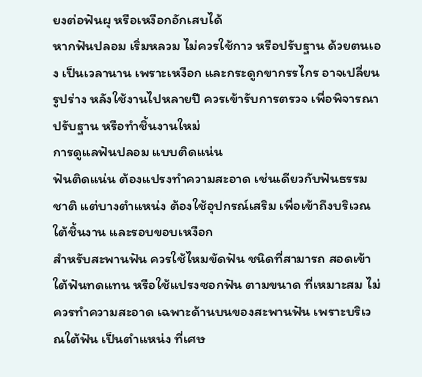ยงต่อฟันผุ หรือเหงือกอักเสบได้
หากฟันปลอม เริ่มหลวม ไม่ควรใช้กาว หรือปรับฐาน ด้วยตนเอง เป็นเวลานาน เพราะเหงือก และกระดูกขากรรไกร อาจเปลี่ยนรูปร่าง หลังใช้งานไปหลายปี ควรเข้ารับการตรวจ เพื่อพิจารณาปรับฐาน หรือทำชิ้นงานใหม่
การดูแลฟันปลอม แบบติดแน่น
ฟันติดแน่น ต้องแปรงทำความสะอาด เช่นเดียวกับฟันธรรมชาติ แต่บางตำแหน่ง ต้องใช้อุปกรณ์เสริม เพื่อเข้าถึงบริเวณใต้ชิ้นงาน และรอบขอบเหงือก
สำหรับสะพานฟัน ควรใช้ไหมขัดฟัน ชนิดที่สามารถ สอดเข้าใต้ฟันทดแทน หรือใช้แปรงซอกฟัน ตามขนาด ที่เหมาะสม ไม่ควรทำความสะอาด เฉพาะด้านบนของสะพานฟัน เพราะบริเวณใต้ฟัน เป็นตำแหน่ง ที่เศษ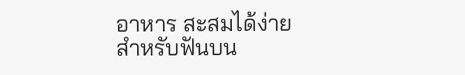อาหาร สะสมได้ง่าย
สำหรับฟันบน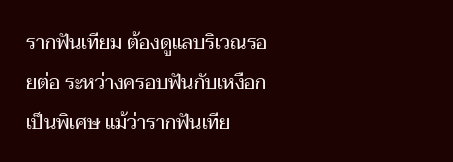รากฟันเทียม ต้องดูแลบริเวณรอยต่อ ระหว่างครอบฟันกับเหงือก เป็นพิเศษ แม้ว่ารากฟันเทีย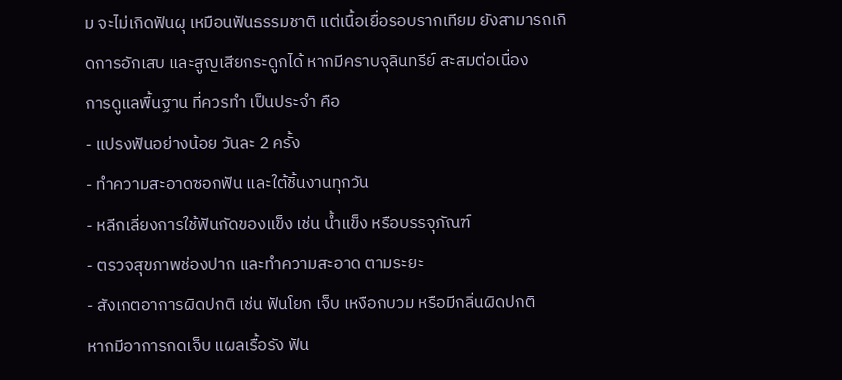ม จะไม่เกิดฟันผุ เหมือนฟันธรรมชาติ แต่เนื้อเยื่อรอบรากเทียม ยังสามารถเกิดการอักเสบ และสูญเสียกระดูกได้ หากมีคราบจุลินทรีย์ สะสมต่อเนื่อง
การดูแลพื้นฐาน ที่ควรทำ เป็นประจำ คือ
- แปรงฟันอย่างน้อย วันละ 2 ครั้ง
- ทำความสะอาดซอกฟัน และใต้ชิ้นงานทุกวัน
- หลีกเลี่ยงการใช้ฟันกัดของแข็ง เช่น น้ำแข็ง หรือบรรจุภัณฑ์
- ตรวจสุขภาพช่องปาก และทำความสะอาด ตามระยะ
- สังเกตอาการผิดปกติ เช่น ฟันโยก เจ็บ เหงือกบวม หรือมีกลิ่นผิดปกติ
หากมีอาการกดเจ็บ แผลเรื้อรัง ฟัน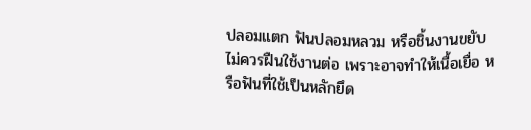ปลอมแตก ฟันปลอมหลวม หรือชิ้นงานขยับ ไม่ควรฝืนใช้งานต่อ เพราะอาจทำให้เนื้อเยื่อ หรือฟันที่ใช้เป็นหลักยึด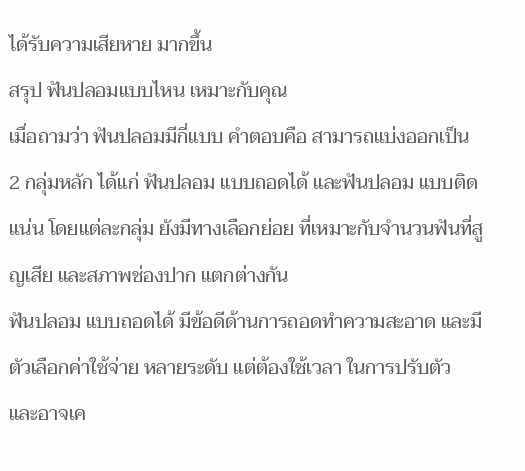ได้รับความเสียหาย มากขึ้น
สรุป ฟันปลอมแบบไหน เหมาะกับคุณ
เมื่อถามว่า ฟันปลอมมีกี่แบบ คำตอบคือ สามารถแบ่งออกเป็น 2 กลุ่มหลัก ได้แก่ ฟันปลอม แบบถอดได้ และฟันปลอม แบบติดแน่น โดยแต่ละกลุ่ม ยังมีทางเลือกย่อย ที่เหมาะกับจำนวนฟันที่สูญเสีย และสภาพช่องปาก แตกต่างกัน
ฟันปลอม แบบถอดได้ มีข้อดีด้านการถอดทำความสะอาด และมีตัวเลือกค่าใช้จ่าย หลายระดับ แต่ต้องใช้เวลา ในการปรับตัว และอาจเค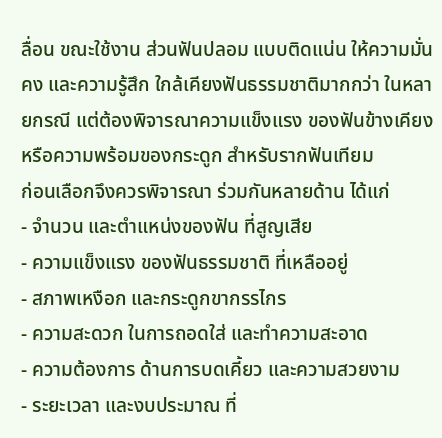ลื่อน ขณะใช้งาน ส่วนฟันปลอม แบบติดแน่น ให้ความมั่นคง และความรู้สึก ใกล้เคียงฟันธรรมชาติมากกว่า ในหลายกรณี แต่ต้องพิจารณาความแข็งแรง ของฟันข้างเคียง หรือความพร้อมของกระดูก สำหรับรากฟันเทียม
ก่อนเลือกจึงควรพิจารณา ร่วมกันหลายด้าน ได้แก่
- จำนวน และตำแหน่งของฟัน ที่สูญเสีย
- ความแข็งแรง ของฟันธรรมชาติ ที่เหลืออยู่
- สภาพเหงือก และกระดูกขากรรไกร
- ความสะดวก ในการถอดใส่ และทำความสะอาด
- ความต้องการ ด้านการบดเคี้ยว และความสวยงาม
- ระยะเวลา และงบประมาณ ที่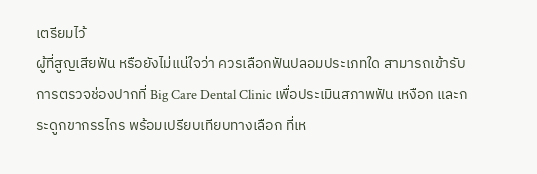เตรียมไว้
ผู้ที่สูญเสียฟัน หรือยังไม่แน่ใจว่า ควรเลือกฟันปลอมประเภทใด สามารถเข้ารับการตรวจช่องปากที่ Big Care Dental Clinic เพื่อประเมินสภาพฟัน เหงือก และกระดูกขากรรไกร พร้อมเปรียบเทียบทางเลือก ที่เห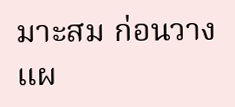มาะสม ก่อนวางแผ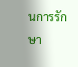นการรักษา